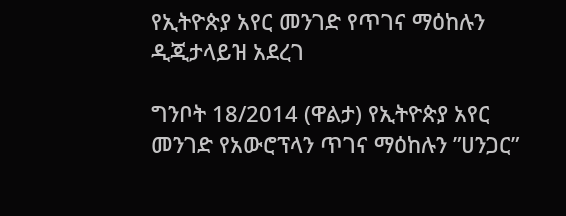የኢትዮጵያ አየር መንገድ የጥገና ማዕከሉን ዲጂታላይዝ አደረገ

ግንቦት 18/2014 (ዋልታ) የኢትዮጵያ አየር መንገድ የአውሮፕላን ጥገና ማዕከሉን ”ሀንጋር”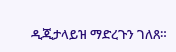ዲጂታላይዝ ማድረጉን ገለጸ።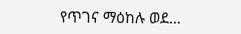የጥገና ማዕከሉ ወደ…